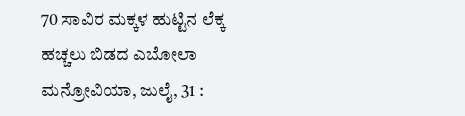70 ಸಾವಿರ ಮಕ್ಕಳ ಹುಟ್ಟಿನ ಲೆಕ್ಕ ಹಚ್ಚಲು ಬಿಡದ ಎಬೋಲಾ
ಮನ್ರೋವಿಯಾ, ಜುಲೈ, 31 :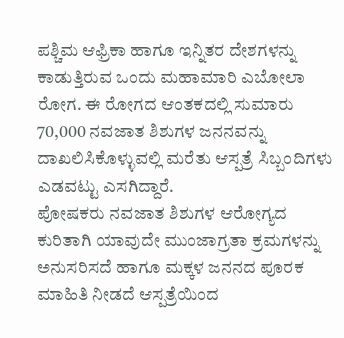ಪಶ್ಚಿಮ ಆಫ್ರಿಕಾ ಹಾಗೂ ಇನ್ನಿತರ ದೇಶಗಳನ್ನು ಕಾಡುತ್ತಿರುವ ಒಂದು ಮಹಾಮಾರಿ ಎಬೋಲಾ ರೋಗ. ಈ ರೋಗದ ಆಂತಕದಲ್ಲಿ ಸುಮಾರು 70,000 ನವಜಾತ ಶಿಶುಗಳ ಜನನವನ್ನು ದಾಖಲಿಸಿಕೊಳ್ಳುವಲ್ಲಿ ಮರೆತು ಆಸ್ಪತ್ರೆ ಸಿಬ್ಬಂದಿಗಳು ಎಡವಟ್ಟು ಎಸಗಿದ್ದಾರೆ.
ಪೋಷಕರು ನವಜಾತ ಶಿಶುಗಳ ಆರೋಗ್ಯದ ಕುರಿತಾಗಿ ಯಾವುದೇ ಮುಂಜಾಗ್ರತಾ ಕ್ರಮಗಳನ್ನು ಅನುಸರಿಸದೆ ಹಾಗೂ ಮಕ್ಕಳ ಜನನದ ಪೂರಕ ಮಾಹಿತಿ ನೀಡದೆ ಆಸ್ಪತ್ರೆಯಿಂದ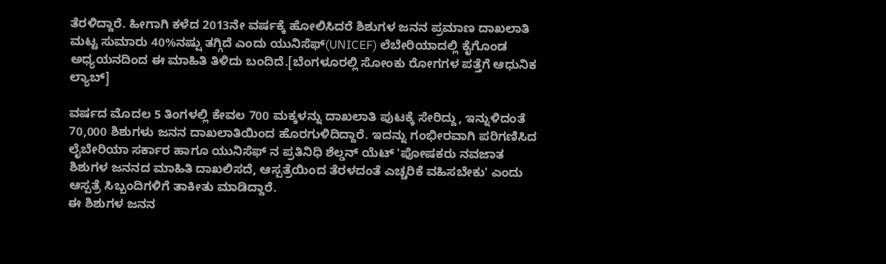ತೆರಳಿದ್ದಾರೆ. ಹೀಗಾಗಿ ಕಳೆದ 2013ನೇ ವರ್ಷಕ್ಕೆ ಹೋಲಿಸಿದರೆ ಶಿಶುಗಳ ಜನನ ಪ್ರಮಾಣ ದಾಖಲಾತಿ ಮಟ್ಟ ಸುಮಾರು 40%ನಷ್ಷು ತಗ್ಗಿದೆ ಎಂದು ಯುನಿಸೆಫ್(UNICEF) ಲೆಬೇರಿಯಾದಲ್ಲಿ ಕೈಗೊಂಡ ಅಧ್ಯಯನದಿಂದ ಈ ಮಾಹಿತಿ ತಿಳಿದು ಬಂದಿದೆ.[ಬೆಂಗಳೂರಲ್ಲಿ ಸೋಂಕು ರೋಗಗಳ ಪತ್ತೆಗೆ ಆಧುನಿಕ ಲ್ಯಾಬ್]

ವರ್ಷದ ಮೊದಲ 5 ತಿಂಗಳಲ್ಲಿ ಕೇವಲ 700 ಮಕ್ಕಳನ್ನು ದಾಖಲಾತಿ ಪುಟಕ್ಕೆ ಸೇರಿದ್ದು, ಇನ್ನುಳಿದಂತೆ 70,000 ಶಿಶುಗಳು ಜನನ ದಾಖಲಾತಿಯಿಂದ ಹೊರಗುಳಿದಿದ್ದಾರೆ. ಇದನ್ನು ಗಂಭೀರವಾಗಿ ಪರಿಗಣಿಸಿದ ಲೈಬೇರಿಯಾ ಸರ್ಕಾರ ಹಾಗೂ ಯುನಿಸೆಫ್ ನ ಪ್ರತಿನಿಧಿ ಶೆಲ್ಡನ್ ಯೆಟ್ 'ಪೋಷಕರು ನವಜಾತ ಶಿಶುಗಳ ಜನನದ ಮಾಹಿತಿ ದಾಖಲಿಸದೆ, ಆಸ್ಪತ್ರೆಯಿಂದ ತೆರಳದಂತೆ ಎಚ್ಚರಿಕೆ ವಹಿಸಬೇಕು' ಎಂದು ಆಸ್ಪತ್ರೆ ಸಿಬ್ಬಂದಿಗಳಿಗೆ ತಾಕೀತು ಮಾಡಿದ್ದಾರೆ.
ಈ ಶಿಶುಗಳ ಜನನ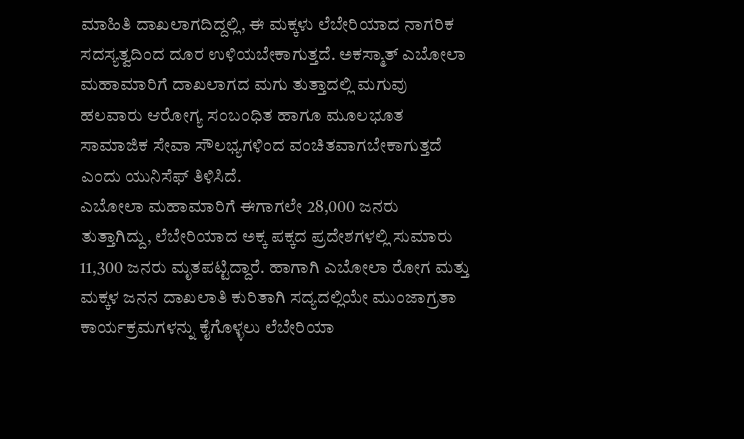ಮಾಹಿತಿ ದಾಖಲಾಗದಿದ್ದಲ್ಲಿ, ಈ ಮಕ್ಕಳು ಲೆಬೇರಿಯಾದ ನಾಗರಿಕ ಸದಸ್ಯತ್ವದಿಂದ ದೂರ ಉಳಿಯಬೇಕಾಗುತ್ತದೆ. ಅಕಸ್ಮಾತ್ ಎಬೋಲಾ ಮಹಾಮಾರಿಗೆ ದಾಖಲಾಗದ ಮಗು ತುತ್ತಾದಲ್ಲಿ ಮಗುವು ಹಲವಾರು ಆರೋಗ್ಯ ಸಂಬಂಧಿತ ಹಾಗೂ ಮೂಲಭೂತ ಸಾಮಾಜಿಕ ಸೇವಾ ಸೌಲಭ್ಯಗಳಿಂದ ವಂಚಿತವಾಗಬೇಕಾಗುತ್ತದೆ ಎಂದು ಯುನಿಸೆಫ್ ತಿಳಿಸಿದೆ.
ಎಬೋಲಾ ಮಹಾಮಾರಿಗೆ ಈಗಾಗಲೇ 28,000 ಜನರು ತುತ್ತಾಗಿದ್ದು, ಲೆಬೇರಿಯಾದ ಅಕ್ಕ ಪಕ್ಕದ ಪ್ರದೇಶಗಳಲ್ಲಿ ಸುಮಾರು 11,300 ಜನರು ಮೃತಪಟ್ಟಿದ್ದಾರೆ. ಹಾಗಾಗಿ ಎಬೋಲಾ ರೋಗ ಮತ್ತು ಮಕ್ಕಳ ಜನನ ದಾಖಲಾತಿ ಕುರಿತಾಗಿ ಸದ್ಯದಲ್ಲಿಯೇ ಮುಂಜಾಗ್ರತಾ ಕಾರ್ಯಕ್ರಮಗಳನ್ನು ಕೈಗೊಳ್ಳಲು ಲೆಬೇರಿಯಾ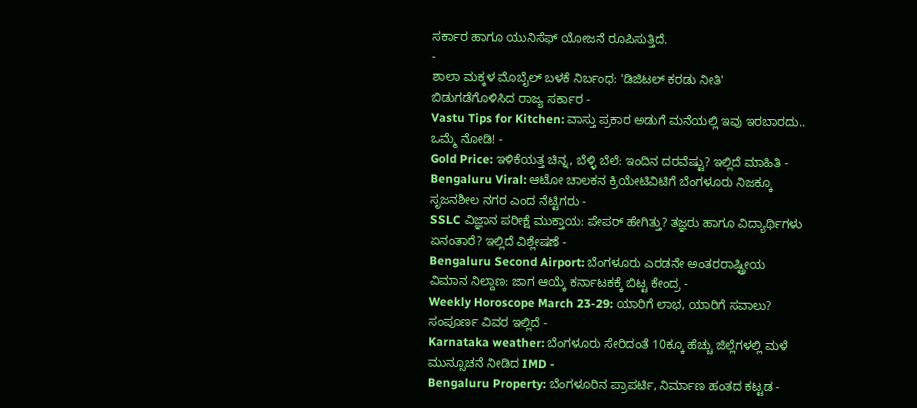ಸರ್ಕಾರ ಹಾಗೂ ಯುನಿಸೆಫ್ ಯೋಜನೆ ರೂಪಿಸುತ್ತಿದೆ.
-
ಶಾಲಾ ಮಕ್ಕಳ ಮೊಬೈಲ್ ಬಳಕೆ ನಿರ್ಬಂಧ: 'ಡಿಜಿಟಲ್ ಕರಡು ನೀತಿ' ಬಿಡುಗಡೆಗೊಳಿಸಿದ ರಾಜ್ಯ ಸರ್ಕಾರ -
Vastu Tips for Kitchen: ವಾಸ್ತು ಪ್ರಕಾರ ಅಡುಗೆ ಮನೆಯಲ್ಲಿ ಇವು ಇರಬಾರದು.. ಒಮ್ಮೆ ನೋಡಿ! -
Gold Price: ಇಳಿಕೆಯತ್ತ ಚಿನ್ನ, ಬೆಳ್ಳಿ ಬೆಲೆ: ಇಂದಿನ ದರವೆಷ್ಟು? ಇಲ್ಲಿದೆ ಮಾಹಿತಿ -
Bengaluru Viral: ಆಟೋ ಚಾಲಕನ ಕ್ರಿಯೇಟಿವಿಟಿಗೆ ಬೆಂಗಳೂರು ನಿಜಕ್ಕೂ ಸೃಜನಶೀಲ ನಗರ ಎಂದ ನೆಟ್ಟಿಗರು -
SSLC ವಿಜ್ಞಾನ ಪರೀಕ್ಷೆ ಮುಕ್ತಾಯ: ಪೇಪರ್ ಹೇಗಿತ್ತು? ತಜ್ಞರು ಹಾಗೂ ವಿದ್ಯಾರ್ಥಿಗಳು ಏನಂತಾರೆ? ಇಲ್ಲಿದೆ ವಿಶ್ಲೇಷಣೆ -
Bengaluru Second Airport: ಬೆಂಗಳೂರು ಎರಡನೇ ಅಂತರರಾಷ್ಟ್ರೀಯ ವಿಮಾನ ನಿಲ್ದಾಣ: ಜಾಗ ಆಯ್ಕೆ ಕರ್ನಾಟಕಕ್ಕೆ ಬಿಟ್ಟ ಕೇಂದ್ರ -
Weekly Horoscope March 23-29: ಯಾರಿಗೆ ಲಾಭ, ಯಾರಿಗೆ ಸವಾಲು? ಸಂಪೂರ್ಣ ವಿವರ ಇಲ್ಲಿದೆ -
Karnataka weather: ಬೆಂಗಳೂರು ಸೇರಿದಂತೆ 10ಕ್ಕೂ ಹೆಚ್ಚು ಜಿಲ್ಲೆಗಳಲ್ಲಿ ಮಳೆ ಮುನ್ಸೂಚನೆ ನೀಡಿದ IMD -
Bengaluru Property: ಬೆಂಗಳೂರಿನ ಪ್ರಾಪರ್ಟಿ, ನಿರ್ಮಾಣ ಹಂತದ ಕಟ್ಟಡ -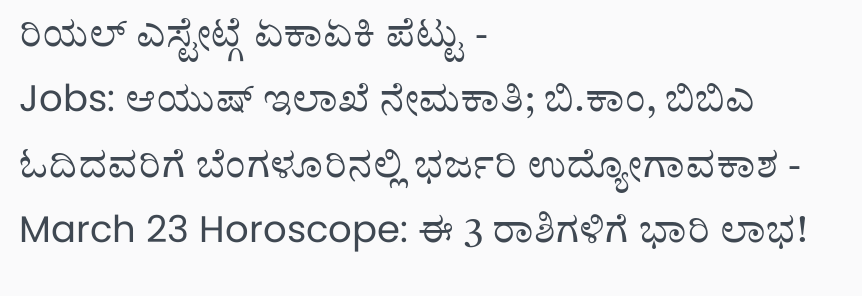ರಿಯಲ್ ಎಸ್ಟೇಟ್ಗೆ ಏಕಾಏಕಿ ಪೆಟ್ಟು -
Jobs: ಆಯುಷ್ ಇಲಾಖೆ ನೇಮಕಾತಿ; ಬಿ.ಕಾಂ, ಬಿಬಿಎ ಓದಿದವರಿಗೆ ಬೆಂಗಳೂರಿನಲ್ಲಿ ಭರ್ಜರಿ ಉದ್ಯೋಗಾವಕಾಶ -
March 23 Horoscope: ಈ 3 ರಾಶಿಗಳಿಗೆ ಭಾರಿ ಲಾಭ!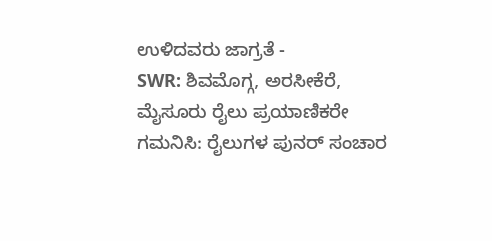ಉಳಿದವರು ಜಾಗ್ರತೆ -
SWR: ಶಿವಮೊಗ್ಗ, ಅರಸೀಕೆರೆ, ಮೈಸೂರು ರೈಲು ಪ್ರಯಾಣಿಕರೇ ಗಮನಿಸಿ: ರೈಲುಗಳ ಪುನರ್ ಸಂಚಾರ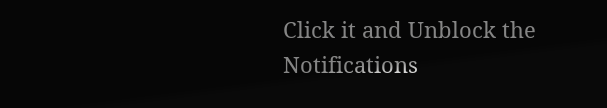Click it and Unblock the Notifications